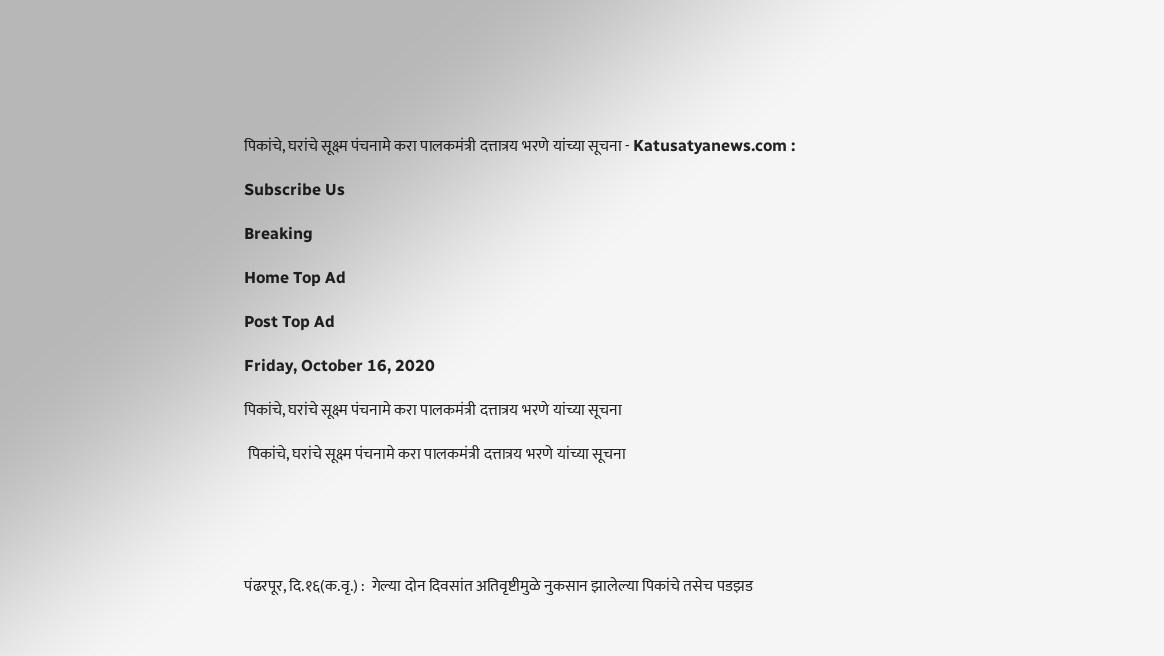पिकांचे, घरांचे सूक्ष्म पंचनामे करा पालकमंत्री दत्तात्रय भरणे यांच्या सूचना - Katusatyanews.com :

Subscribe Us

Breaking

Home Top Ad

Post Top Ad

Friday, October 16, 2020

पिकांचे, घरांचे सूक्ष्म पंचनामे करा पालकमंत्री दत्तात्रय भरणे यांच्या सूचना

 पिकांचे, घरांचे सूक्ष्म पंचनामे करा पालकमंत्री दत्तात्रय भरणे यांच्या सूचना





पंढरपूर, दि.१६(क.वृ.) :  गेल्या दोन दिवसांत अतिवृष्टीमुळे नुकसान झालेल्या पिकांचे तसेच पडझड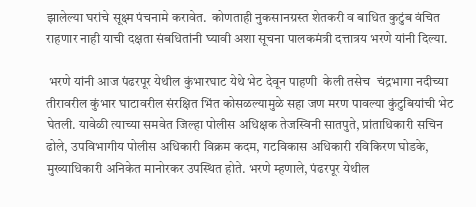झालेल्या घरांचे सूक्ष्म पंचनामे करावेत.  कोणताही नुकसानग्रस्त शेतकरी व बाधित कुटुंब वंचित राहणार नाही याची दक्षता संबधितांनी घ्यावी अशा सूचना पालकमंत्री दत्तात्रय भरणे यांनी दिल्या.

 भरणे यांनी आज पंढरपूर येथील कुंभारघाट येथे भेट देवून पाहणी  केली तसेच  चंद्रभागा नदीच्या तीरावरील कुंभार घाटावरील संरक्षित भिंत कोसळल्यामुळे सहा जण मरण पावल्या कुंटुबियांची भेट घेतली. यावेळी त्याच्या समवेत जिल्हा पोलीस अधिक्षक तेजस्विनी सातपुते, प्रांताधिकारी सचिन ढोले, उपविभागीय पोलीस अधिकारी विक्रम कदम, गटविकास अधिकारी रविकिरण घोडके, मुख्याधिकारी अनिकेत मानोरकर उपस्थित होते. भरणे म्हणाले, पंढरपूर येथील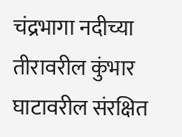चंद्रभागा नदीच्या तीरावरील कुंभार घाटावरील संरक्षित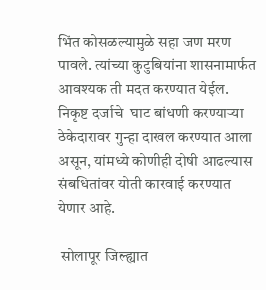भिंत कोसळल्यामुळे सहा जण मरण पावले. त्यांच्या कुटुबियांना शासनामार्फत आवश्यक ती मदत करण्यात येईल. निकृष्ट दर्जाचे  घाट बांधणी करण्याऱ्या ठेकेदारावर गुन्हा दाखल करण्यात आला असून, यांमध्ये कोणीही दोषी आढल्यास संबधितांवर योती कारवाई करण्यात येणार आहे.

 सोलापूर जिल्ह्यात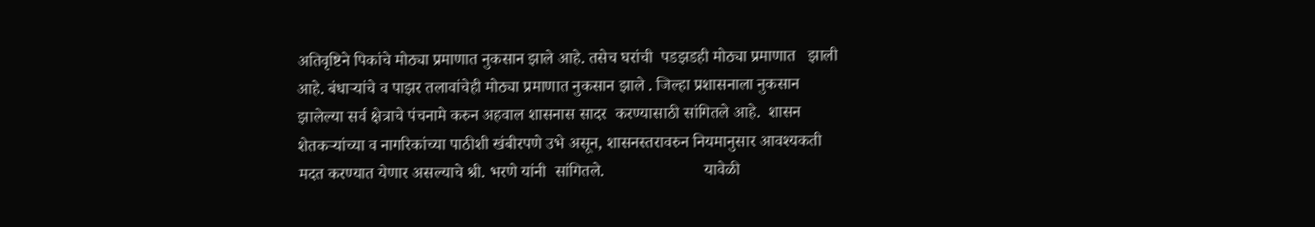अतिवृष्टिने पिकांचे मोठ्या प्रमाणात नुकसान झाले आहे. तसेच घरांची  पडझडही मोठ्या प्रमाणात   झाली आहे. बंधाऱ्यांचे व पाझर तलावांचेही मोठ्या प्रमाणात नुकसान झाले . जिल्हा प्रशासनाला नुकसान झालेल्या सर्व क्षेत्राचे पंचनामे करुन अहवाल शासनास सादर  करण्यासाठी सांगितले आहे.  शासन शेतकऱ्यांच्या व नागरिकांच्या पाठीशी खंबीरपणे उभे असून, शासनस्तरावरुन नियमानुसार आवश्यकती मदत करण्यात येणार असल्याचे श्री. भरणे यांनी  सांगितले.                        यावेळी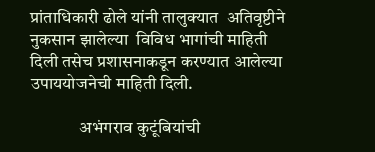प्रांताधिकारी ढोले यांनी तालुक्यात  अतिवृष्टीने नुकसान झालेल्या  विविध भागांची माहिती दिली तसेच प्रशासनाकडून करण्यात आलेल्या उपाययोजनेची माहिती दिली.

              अभंगराव कुटूंबियांची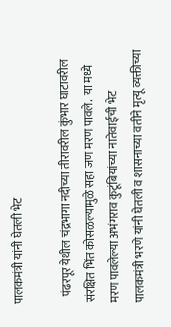पालकमंत्री यांनी घेतली भेट

   पंढरपूर येथील चंद्रभागा नदीच्या तीरावरील कुंभार घाटावरील संरक्षित भिंत कोसळल्यामुळे सहा जण मरण पावले.  या मध्ये  मरण पावलेल्या अभंगराव कुटूंबियांच्या नातेवाईची भेट पालकमंत्री भरणे यांनी घेतली व शासनाच्या वतीने मृत्यू व्यक्तीच्या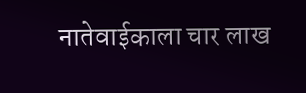नातेवाईकाला चार लाख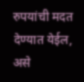रुपयांची मदत देण्यात येईल, असे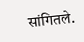सांगितले.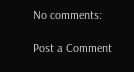No comments:

Post a Comment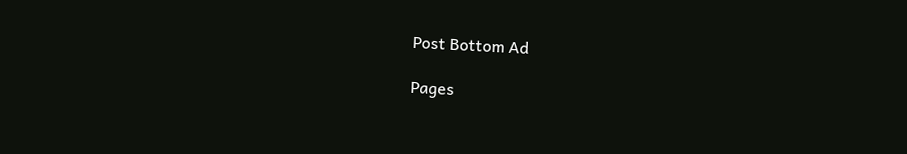Post Bottom Ad

Pages